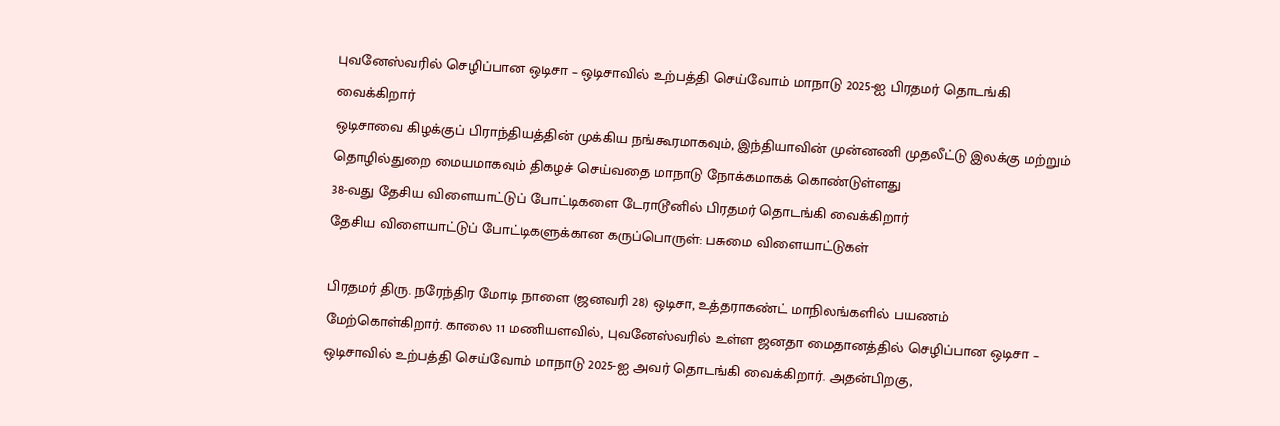புவனேஸ்வரில் செழிப்பான ஒடிசா – ஒடிசாவில் உற்பத்தி செய்வோம் மாநாடு 2025-ஐ பிரதமர் தொடங்கி வைக்கிறார்
ஒடிசாவை கிழக்குப் பிராந்தியத்தின் முக்கிய நங்கூரமாகவும், இந்தியாவின் முன்னணி முதலீட்டு இலக்கு மற்றும் தொழில்துறை மையமாகவும் திகழச் செய்வதை மாநாடு நோக்கமாகக் கொண்டுள்ளது
38-வது தேசிய விளையாட்டுப் போட்டிகளை டேராடூனில் பிரதமர் தொடங்கி வைக்கிறார்
தேசிய விளையாட்டுப் போட்டிகளுக்கான கருப்பொருள்: பசுமை விளையாட்டுகள்

பிரதமர் திரு. நரேந்திர மோடி நாளை (ஜனவரி 28) ஒடிசா, உத்தராகண்ட் மாநிலங்களில் பயணம் மேற்கொள்கிறார். காலை 11 மணியளவில், புவனேஸ்வரில் உள்ள ஜனதா மைதானத்தில் செழிப்பான ஒடிசா – ஒடிசாவில் உற்பத்தி செய்வோம் மாநாடு 2025-ஐ அவர் தொடங்கி வைக்கிறார். அதன்பிறகு,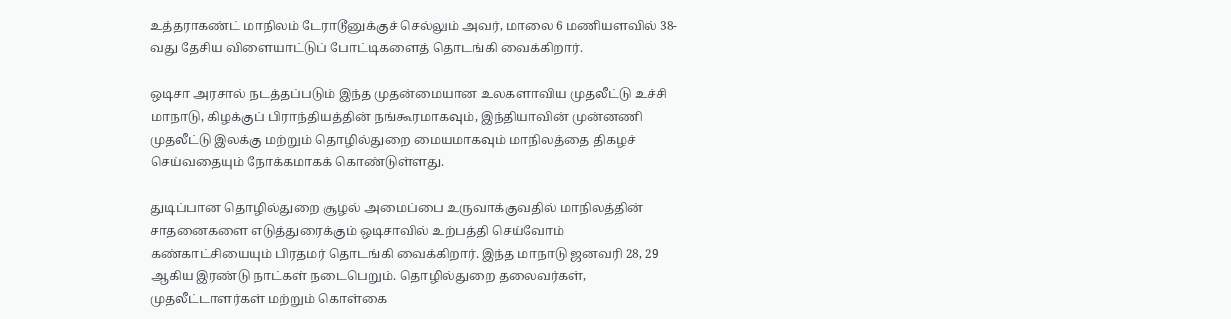உத்தராகண்ட் மாநிலம் டேராடூனுக்குச் செல்லும் அவர், மாலை 6 மணியளவில் 38-வது தேசிய விளையாட்டுப் போட்டிகளைத் தொடங்கி வைக்கிறார்.

ஒடிசா அரசால் நடத்தப்படும் இந்த முதன்மையான உலகளாவிய முதலீட்டு உச்சி மாநாடு, கிழக்குப் பிராந்தியத்தின் நங்கூரமாகவும், இந்தியாவின் முன்னணி முதலீட்டு இலக்கு மற்றும் தொழில்துறை மையமாகவும் மாநிலத்தை திகழச் செய்வதையும் நோக்கமாகக் கொண்டுள்ளது.

துடிப்பான தொழில்துறை சூழல் அமைப்பை உருவாக்குவதில் மாநிலத்தின் சாதனைகளை எடுத்துரைக்கும் ஒடிசாவில் உற்பத்தி செய்வோம் கண்காட்சியையும் பிரதமர் தொடங்கி வைக்கிறார். இந்த மாநாடு ஜனவரி 28, 29 ஆகிய இரண்டு நாட்கள் நடைபெறும். தொழில்துறை தலைவர்கள், முதலீட்டாளர்கள் மற்றும் கொள்கை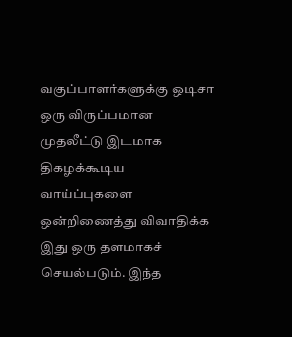வகுப்பாளர்களுக்கு ஒடிசா ஒரு விருப்பமான முதலீட்டு இடமாக திகழக்கூடிய வாய்ப்புகளை ஒன்றிணைத்து விவாதிக்க இது ஒரு தளமாகச் செயல்படும். இந்த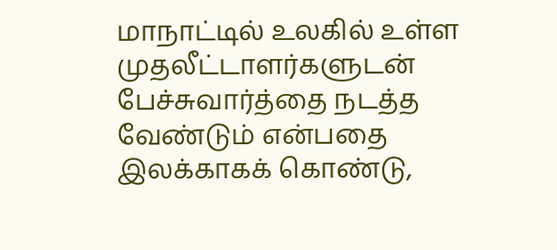மாநாட்டில் உலகில் உள்ள முதலீட்டாளர்களுடன்  பேச்சுவார்த்தை நடத்த வேண்டும் என்பதை இலக்காகக் கொண்டு,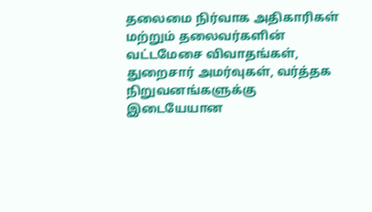தலைமை நிர்வாக அதிகாரிகள் மற்றும் தலைவர்களின் வட்டமேசை விவாதங்கள், துறைசார் அமர்வுகள், வர்த்தக நிறுவனங்களுக்கு இடையேயான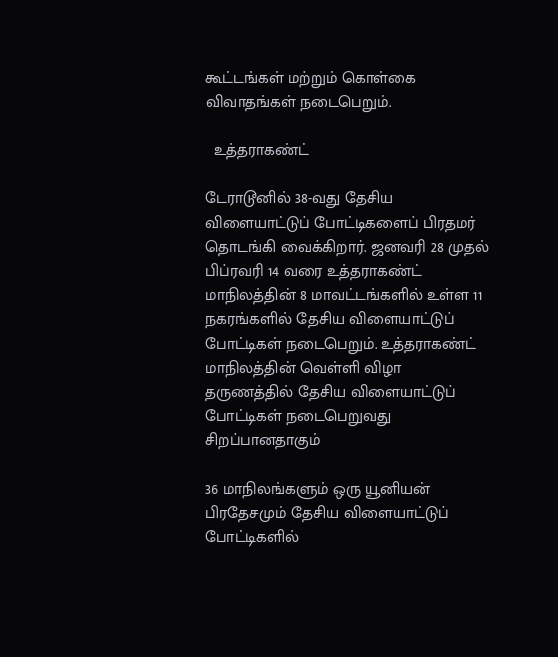கூட்டங்கள் மற்றும் கொள்கை விவாதங்கள் நடைபெறும்.

  உத்தராகண்ட்

டேராடூனில் 38-வது தேசிய விளையாட்டுப் போட்டிகளைப் பிரதமர் தொடங்கி வைக்கிறார். ஜனவரி 28 முதல் பிப்ரவரி 14 வரை உத்தராகண்ட் மாநிலத்தின் 8 மாவட்டங்களில் உள்ள 11 நகரங்களில் தேசிய விளையாட்டுப் போட்டிகள் நடைபெறும். உத்தராகண்ட் மாநிலத்தின் வெள்ளி விழா தருணத்தில் தேசிய விளையாட்டுப் போட்டிகள் நடைபெறுவது சிறப்பானதாகும்

36 மாநிலங்களும் ஒரு யூனியன் பிரதேசமும் தேசிய விளையாட்டுப் போட்டிகளில்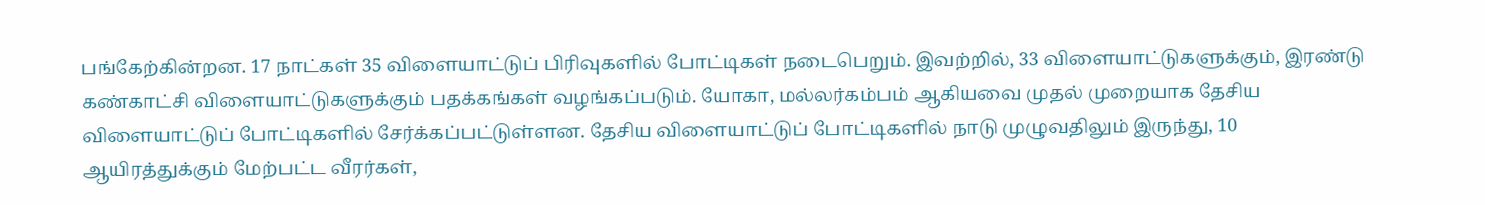பங்கேற்கின்றன. 17 நாட்கள் 35 விளையாட்டுப் பிரிவுகளில் போட்டிகள் நடைபெறும். இவற்றில், 33 விளையாட்டுகளுக்கும், இரண்டு கண்காட்சி விளையாட்டுகளுக்கும் பதக்கங்கள் வழங்கப்படும். யோகா, மல்லர்கம்பம் ஆகியவை முதல் முறையாக தேசிய விளையாட்டுப் போட்டிகளில் சேர்க்கப்பட்டுள்ளன. தேசிய விளையாட்டுப் போட்டிகளில் நாடு முழுவதிலும் இருந்து, 10 ஆயிரத்துக்கும் மேற்பட்ட வீரர்கள்,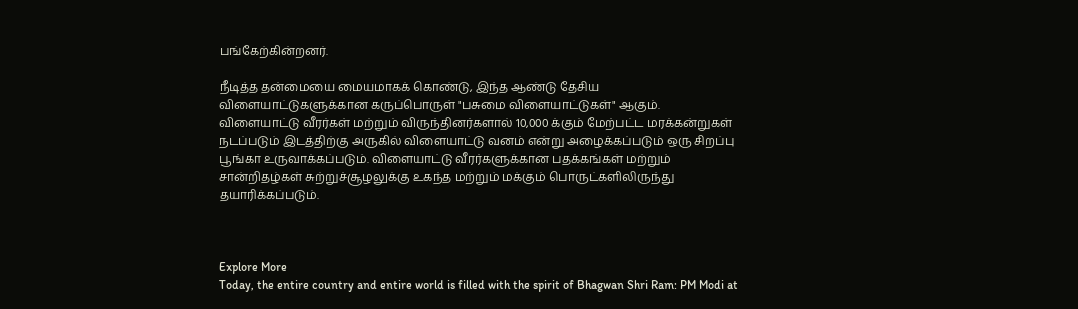பங்கேற்கின்றனர்.

நீடித்த தன்மையை மையமாகக் கொண்டு, இந்த ஆண்டு தேசிய விளையாட்டுகளுக்கான கருப்பொருள் "பசுமை விளையாட்டுகள்" ஆகும். விளையாட்டு வீரர்கள் மற்றும் விருந்தினர்களால் 10,000 க்கும் மேற்பட்ட மரக்கன்றுகள் நடப்படும் இடத்திற்கு அருகில் விளையாட்டு வனம் என்று அழைக்கப்படும் ஒரு சிறப்பு பூங்கா உருவாக்கப்படும். விளையாட்டு வீரர்களுக்கான பதக்கங்கள் மற்றும் சான்றிதழ்கள் சுற்றுச்சூழலுக்கு உகந்த மற்றும் மக்கும் பொருட்களிலிருந்து தயாரிக்கப்படும்.



Explore More
Today, the entire country and entire world is filled with the spirit of Bhagwan Shri Ram: PM Modi at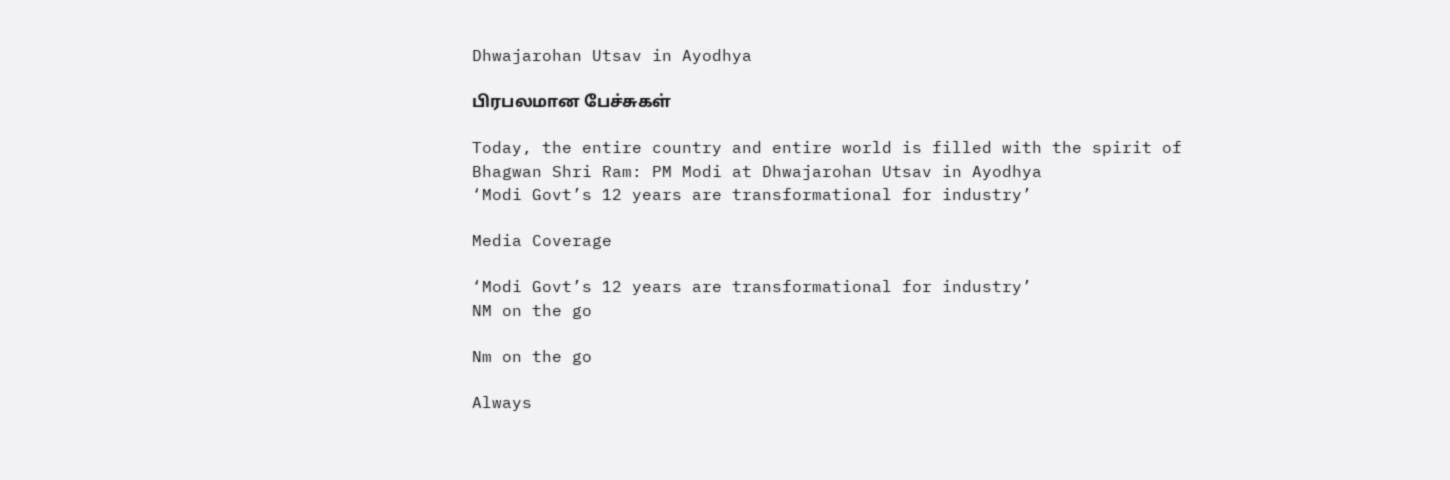Dhwajarohan Utsav in Ayodhya

பிரபலமான பேச்சுகள்

Today, the entire country and entire world is filled with the spirit of Bhagwan Shri Ram: PM Modi at Dhwajarohan Utsav in Ayodhya
‘Modi Govt’s 12 years are transformational for industry’

Media Coverage

‘Modi Govt’s 12 years are transformational for industry’
NM on the go

Nm on the go

Always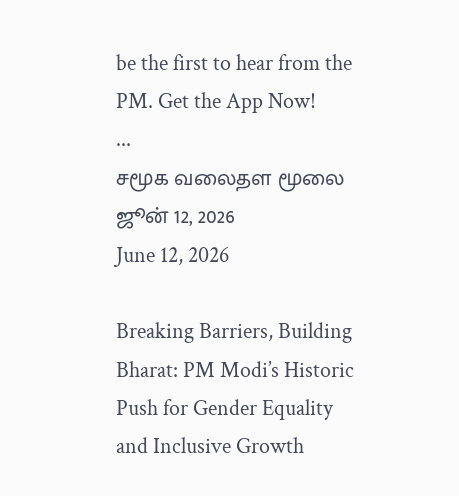be the first to hear from the PM. Get the App Now!
...
சமூக வலைதள மூலை ஜூன் 12, 2026
June 12, 2026

Breaking Barriers, Building Bharat: PM Modi’s Historic Push for Gender Equality and Inclusive Growth